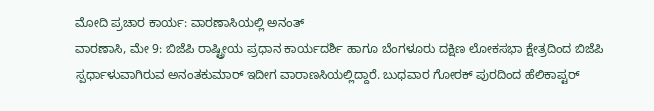ಮೋದಿ ಪ್ರಚಾರ ಕಾರ್ಯ: ವಾರಣಾಸಿಯಲ್ಲಿ ಅನಂತ್
ವಾರಣಾಸಿ, ಮೇ 9: ಬಿಜೆಪಿ ರಾಷ್ಟ್ರೀಯ ಪ್ರಧಾನ ಕಾರ್ಯದರ್ಶಿ ಹಾಗೂ ಬೆಂಗಳೂರು ದಕ್ಷಿಣ ಲೋಕಸಭಾ ಕ್ಷೇತ್ರದಿಂದ ಬಿಜೆಪಿ ಸ್ಪರ್ಧಾಳುವಾಗಿರುವ ಅನಂತಕುಮಾರ್ ಇದೀಗ ವಾರಾಣಸಿಯಲ್ಲಿದ್ದಾರೆ. ಬುಧವಾರ ಗೋರಕ್ ಪುರದಿಂದ ಹೆಲಿಕಾಪ್ಟರ್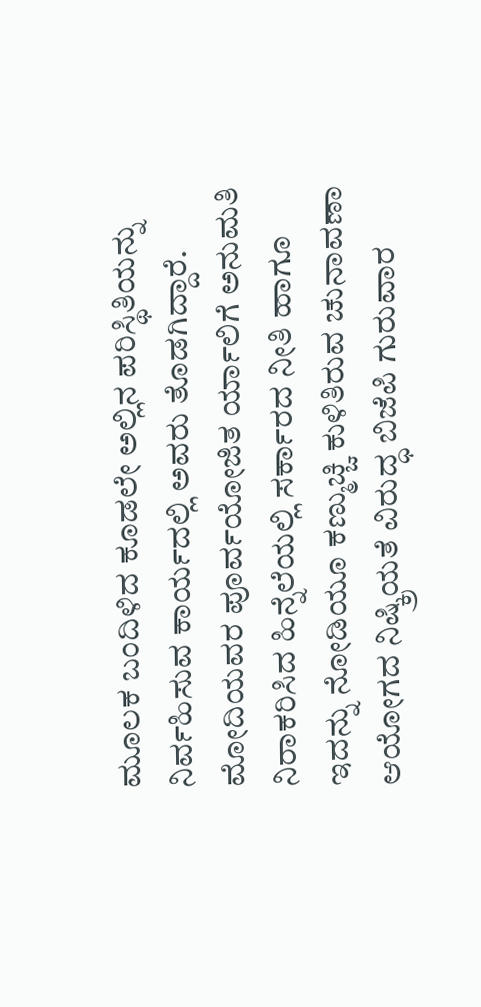ಮೂಲಕ ಬಂದಿಳಿದ ಕೂಡಲೇ ಅಲ್ಲಿನ ಪರಿಸ್ಥಿತಿಯನ್ನು ನಿರ್ವಹಿಸುವ ಕಾರ್ಯದಲ್ಲಿ ಅವರು ತೊಡಗಿದ್ದಾರೆ.
ಮೋದಿಯವರ ಪೂರ್ವಯೋಜಿತ ರ್ಯಾಲಿಗೆ ಅನುಮತಿ ನಿರಾಕರಿಸಿದ ಹಿನ್ನೆಲೆಯಲ್ಲಿ ಸರ್ಕಾರದ ನೀತಿ ಹಾಗೂ ಇದನ್ನು ನೋಡಿಯೂ ಕಣ್ಮುಚ್ಚಿ ಕುಳಿತಿರುವ ಚುನಾವಣಾ ಆಯೋಗದ ನಿಷ್ಕ್ರಿಯತೆ ವಿರುದ್ಧ ಬಿಜೆಪಿ ಗುರುವಾರ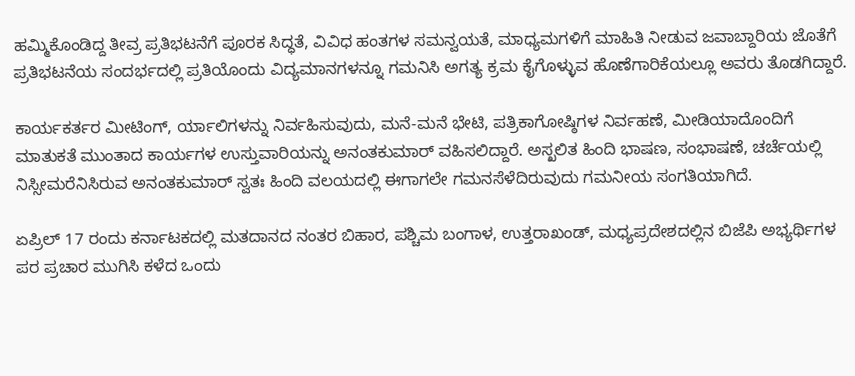ಹಮ್ಮಿಕೊಂಡಿದ್ದ ತೀವ್ರ ಪ್ರತಿಭಟನೆಗೆ ಪೂರಕ ಸಿದ್ಧತೆ, ವಿವಿಧ ಹಂತಗಳ ಸಮನ್ವಯತೆ, ಮಾಧ್ಯಮಗಳಿಗೆ ಮಾಹಿತಿ ನೀಡುವ ಜವಾಬ್ದಾರಿಯ ಜೊತೆಗೆ ಪ್ರತಿಭಟನೆಯ ಸಂದರ್ಭದಲ್ಲಿ ಪ್ರತಿಯೊಂದು ವಿದ್ಯಮಾನಗಳನ್ನೂ ಗಮನಿಸಿ ಅಗತ್ಯ ಕ್ರಮ ಕೈಗೊಳ್ಳುವ ಹೊಣೆಗಾರಿಕೆಯಲ್ಲೂ ಅವರು ತೊಡಗಿದ್ದಾರೆ.

ಕಾರ್ಯಕರ್ತರ ಮೀಟಿಂಗ್, ರ್ಯಾಲಿಗಳನ್ನು ನಿರ್ವಹಿಸುವುದು, ಮನೆ-ಮನೆ ಭೇಟಿ, ಪತ್ರಿಕಾಗೋಷ್ಠಿಗಳ ನಿರ್ವಹಣೆ, ಮೀಡಿಯಾದೊಂದಿಗೆ ಮಾತುಕತೆ ಮುಂತಾದ ಕಾರ್ಯಗಳ ಉಸ್ತುವಾರಿಯನ್ನು ಅನಂತಕುಮಾರ್ ವಹಿಸಲಿದ್ದಾರೆ. ಅಸ್ಖಲಿತ ಹಿಂದಿ ಭಾಷಣ, ಸಂಭಾಷಣೆ, ಚರ್ಚೆಯಲ್ಲಿ ನಿಸ್ಸೀಮರೆನಿಸಿರುವ ಅನಂತಕುಮಾರ್ ಸ್ವತಃ ಹಿಂದಿ ವಲಯದಲ್ಲಿ ಈಗಾಗಲೇ ಗಮನಸೆಳೆದಿರುವುದು ಗಮನೀಯ ಸಂಗತಿಯಾಗಿದೆ.

ಏಪ್ರಿಲ್ 17 ರಂದು ಕರ್ನಾಟಕದಲ್ಲಿ ಮತದಾನದ ನಂತರ ಬಿಹಾರ, ಪಶ್ಚಿಮ ಬಂಗಾಳ, ಉತ್ತರಾಖಂಡ್, ಮಧ್ಯಪ್ರದೇಶದಲ್ಲಿನ ಬಿಜೆಪಿ ಅಭ್ಯರ್ಥಿಗಳ ಪರ ಪ್ರಚಾರ ಮುಗಿಸಿ ಕಳೆದ ಒಂದು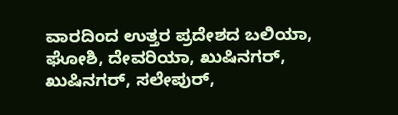ವಾರದಿಂದ ಉತ್ತರ ಪ್ರದೇಶದ ಬಲಿಯಾ, ಘೋಶಿ, ದೇವರಿಯಾ, ಖುಷಿನಗರ್, ಖುಷಿನಗರ್, ಸಲೇಪುರ್,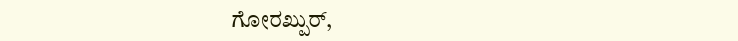ಗೋರಖ್ಪುರ್,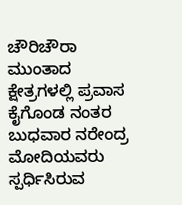ಚೌರಿಚೌರಾ ಮುಂತಾದ ಕ್ಷೇತ್ರಗಳಲ್ಲಿ ಪ್ರವಾಸ ಕೈಗೊಂಡ ನಂತರ ಬುಧವಾರ ನರೇಂದ್ರ ಮೋದಿಯವರು ಸ್ಪರ್ಧಿಸಿರುವ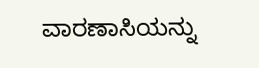ವಾರಣಾಸಿಯನ್ನು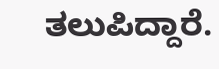ತಲುಪಿದ್ದಾರೆ.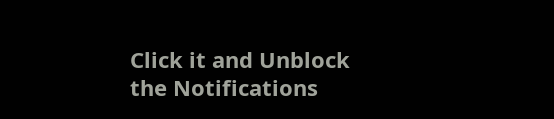Click it and Unblock the Notifications